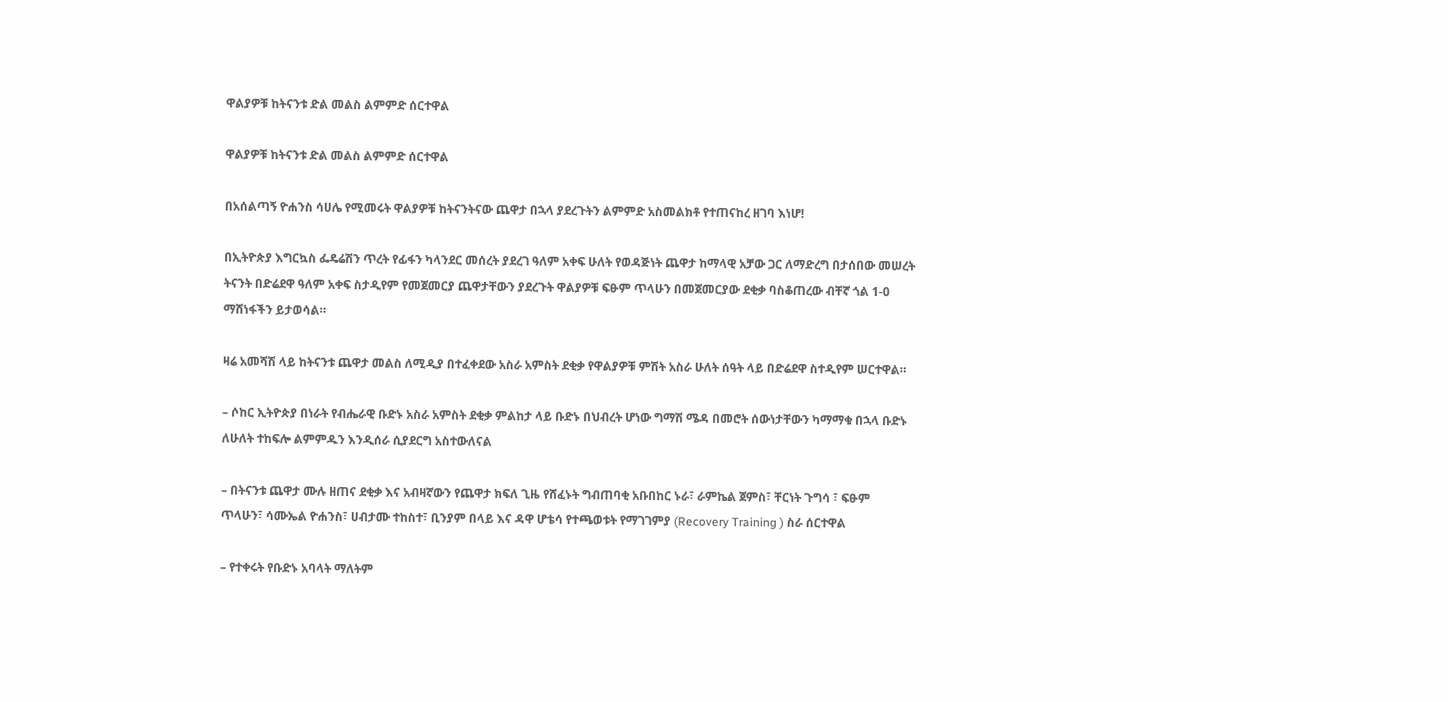ዋልያዎቹ ከትናንቱ ድል መልስ ልምምድ ሰርተዋል

ዋልያዎቹ ከትናንቱ ድል መልስ ልምምድ ሰርተዋል

በአሰልጣኝ ዮሐንስ ሳሀሌ የሚመሩት ዋልያዎቹ ከትናንትናው ጨዋታ በኋላ ያደረጉትን ልምምድ አስመልክቶ የተጠናከረ ዘገባ እነሆ!

በኢትዮጵያ እግርኳስ ፌዴሬሽን ጥረት የፊፋን ካላንደር መሰረት ያደረገ ዓለም አቀፍ ሁለት የወዳጅነት ጨዋታ ከማላዊ አቻው ጋር ለማድረግ በታሰበው መሠረት ትናንት በድሬደዋ ዓለም አቀፍ ስታዲየም የመጀመርያ ጨዋታቸውን ያደረጉት ዋልያዎቹ ፍፁም ጥላሁን በመጀመርያው ደቂቃ ባስቆጠረው ብቸኛ ጎል 1-0 ማሸነፋችን ይታወሳል።

ዛሬ አመሻሽ ላይ ከትናንቱ ጨዋታ መልስ ለሚዲያ በተፈቀደው አስራ አምስት ደቂቃ የዋልያዎቹ ምሽት አስራ ሁለት ሰዓት ላይ በድሬደዋ ስተዲየም ሠርተዋል።

– ሶከር ኢትዮጵያ በነራት የብሔራዊ ቡድኑ አስራ አምስት ደቂቃ ምልከታ ላይ ቡድኑ በህብረት ሆነው ግማሽ ሜዳ በመሮት ሰውነታቸውን ካማማቁ በኋላ ቡድኑ ለሁለት ተከፍሎ ልምምዱን እንዲሰራ ሲያደርግ አስተውለናል

– በትናንቱ ጨዋታ ሙሉ ዘጠና ደቂቃ እና አብዛኛውን የጨዋታ ክፍለ ጊዜ የሸፈኑት ግብጠባቂ አቡበከር ኑራ፣ ራምኬል ጀምስ፣ ቸርነት ጉግሳ ፣ ፍፁም ጥላሁን፣ ሳሙኤል ዮሐንስ፣ ሀብታሙ ተከስተ፣ ቢንያም በላይ እና ዳዋ ሆቴሳ የተጫወቱት የማገገምያ (Recovery Training ) ስራ ሰርተዋል

– የተቀሩት የቡድኑ አባላት ማለትም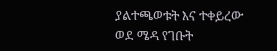ያልተጫወቱት እና ተቀይረው ወደ ሜዳ የገቡት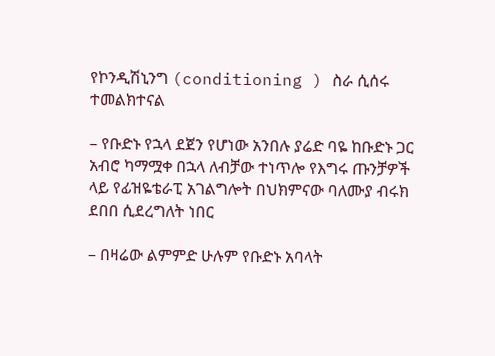የኮንዲሽኒንግ (conditioning ) ስራ ሲሰሩ ተመልክተናል

– የቡድኑ የኋላ ደጀን የሆነው አንበሉ ያሬድ ባዬ ከቡድኑ ጋር አብሮ ካማሟቀ በኋላ ለብቻው ተነጥሎ የእግሩ ጡንቻዎች ላይ የፊዝዬቴራፒ አገልግሎት በህክምናው ባለሙያ ብሩክ ደበበ ሲደረግለት ነበር

– በዛሬው ልምምድ ሁሉም የቡድኑ አባላት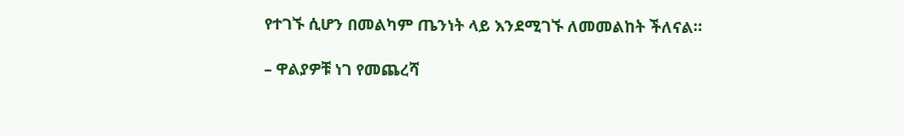የተገኙ ሲሆን በመልካም ጤንነት ላይ እንደሚገኙ ለመመልከት ችለናል።

– ዋልያዎቹ ነገ የመጨረሻ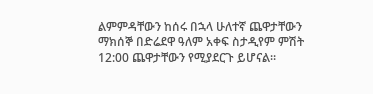ልምምዳቸውን ከሰሩ በኋላ ሁለተኛ ጨዋታቸውን ማክሰኞ በድሬደዋ ዓለም አቀፍ ስታዲየም ምሽት 12:00 ጨዋታቸውን የሚያደርጉ ይሆናል።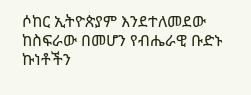ሶከር ኢትዮጵያም እንደተለመደው ከስፍራው በመሆን የብሔራዊ ቡድኑ ኩነቶችን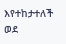እየተከታተለች ወደ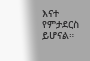እናተ የምታደርስ ይሆናል።